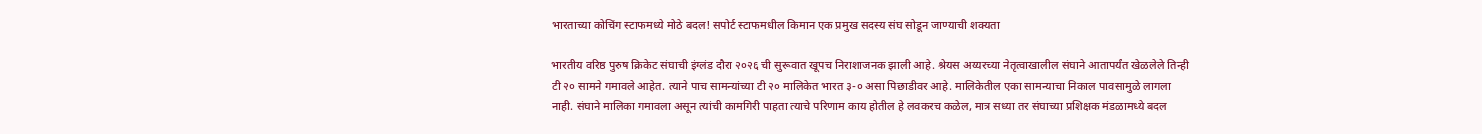भारताच्या कोचिंग स्टाफमध्ये मोठे बदल! सपोर्ट स्टाफमधील किमान एक प्रमुख सदस्य संघ सोडून जाण्याची शक्यता

भारतीय वरिष्ठ पुरुष क्रिकेट संघाची इंग्लंड दौरा २०२६ ची सुरूवात खूपच निराशाजनक झाली आहे. श्रेयस अय्यरच्या नेतृत्वाखालील संघाने आतापर्यंत खेळलेले तिन्ही टी २० सामने गमावले आहेत. त्याने पाच सामन्यांच्या टी २० मालिकेत भारत ३-० असा पिछाडीवर आहे. मालिकेतील एका सामन्याचा निकाल पावसामुळे लागला नाही. संघाने मालिका गमावला असून त्यांची कामगिरी पाहता त्याचे परिणाम काय होतील हे लवकरच कळेल, मात्र सध्या तर संघाच्या प्रशिक्षक मंडळामध्ये बदल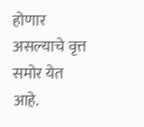होणार असल्याचे वृत्त समोर येत आहे.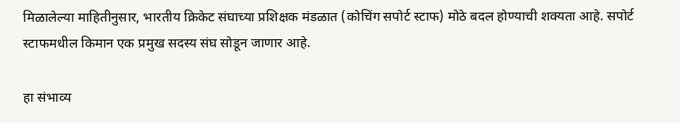मिळालेल्या माहितीनुसार, भारतीय क्रिकेट संघाच्या प्रशिक्षक मंडळात (कोचिंग सपोर्ट स्टाफ) मोठे बदल होण्याची शक्यता आहे. सपोर्ट स्टाफमधील किमान एक प्रमुख सदस्य संघ सोडून जाणार आहे.

हा संभाव्य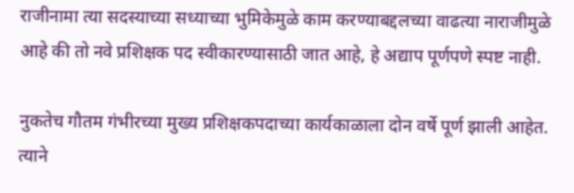राजीनामा त्या सदस्याच्या सध्याच्या भुमिकेमुळे काम करण्याबद्दलच्या वाढत्या नाराजीमुळे आहे की तो नवे प्रशिक्षक पद स्वीकारण्यासाठी जात आहे, हे अद्याप पूर्णपणे स्पष्ट नाही.

नुकतेच गौतम गंभीरच्या मुख्य प्रशिक्षकपदाच्या कार्यकाळाला दोन वर्षे पूर्ण झाली आहेत. त्याने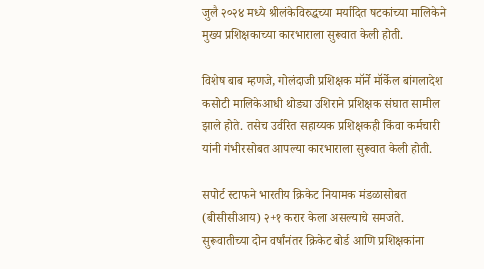जुलै २०२४ मध्ये श्रीलंकेविरुद्धच्या मर्यादित षटकांच्या मालिकेने मुख्य प्रशिक्षकाच्या कारभाराला सुरूवात केली होती.

विशेष बाब म्हणजे, गोलंदाजी प्रशिक्षक मॉर्ने मॉर्केल बांगलादेश कसोटी मालिकेआधी थोड्या उशिराने प्रशिक्षक संघात सामील झाले होते. तसेच उर्वरित सहाय्यक प्रशिक्षकही किंवा कर्मचारी यांनी गंभीरसोबत आपल्या कारभाराला सुरूवात केली होती.

सपोर्ट स्टाफने भारतीय क्रिकेट नियामक मंडळासोबत (बीसीसीआय) २+१ करार केला असल्याचे समजते. सुरूवातीच्या दोन वर्षांनंतर क्रिकेट बोर्ड आणि प्रशिक्षकांना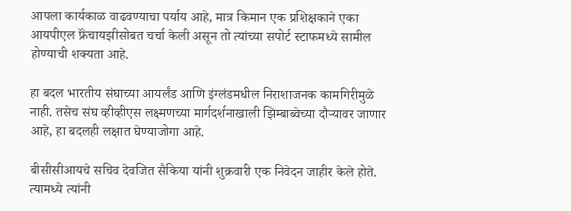आपला कार्यकाळ वाढवण्याचा पर्याय आहे, मात्र किमान एक प्रशिक्षकाने एका आयपीएल फ्रॅंचायझीसोबत चर्चा केली असून तो त्यांच्या सपोर्ट स्टाफमध्ये सामील होण्याची शक्यता आहे.

हा बदल भारतीय संघाच्या आयर्लंड आणि इंग्लंडमधील निराशाजनक कामगिरीमुळे नाही. तसेच संघ व्हीव्हीएस लक्ष्मणच्या मार्गदर्शनाखाली झिम्बाब्वेच्या दौऱ्यावर जाणार आहे, हा बदलही लक्षात घेण्याजोगा आहे.

बीसीसीआयचे सचिव देवजित सैकिया यांनी शुक्रवारी एक निवेदन जाहीर केले होते. त्यामध्ये त्यांनी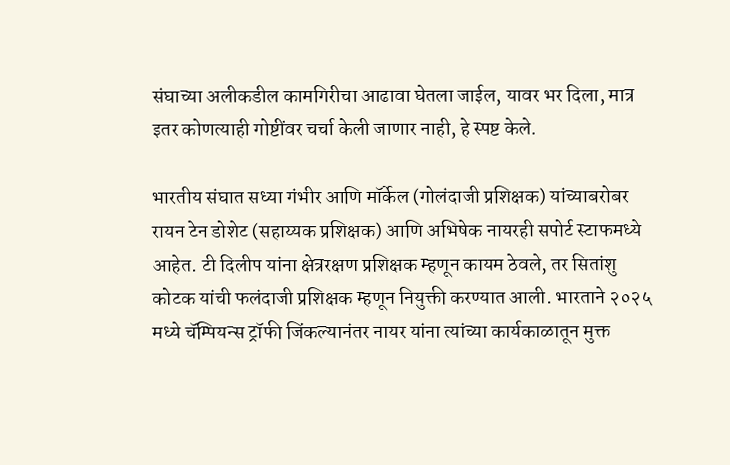संघाच्या अलीकडील कामगिरीचा आढावा घेतला जाईल, यावर भर दिला, मात्र इतर कोणत्याही गोष्टींवर चर्चा केली जाणार नाही, हे स्पष्ट केले.

भारतीय संघात सध्या गंभीर आणि मॉर्केल (गोलंदाजी प्रशिक्षक) यांच्याबरोबर रायन टेन डोशेट (सहाय्यक प्रशिक्षक) आणि अभिषेक नायरही सपोर्ट स्टाफमध्ये आहेत. टी दिलीप यांना क्षेत्ररक्षण प्रशिक्षक म्हणून कायम ठेवले, तर सितांशु कोटक यांची फलंदाजी प्रशिक्षक म्हणून नियुक्ती करण्यात आली. भारताने २०२५ मध्ये चॅम्पियन्स ट्रॉफी जिंकल्यानंतर नायर यांना त्यांच्या कार्यकाळातून मुक्त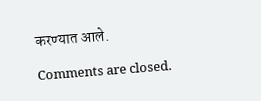करण्यात आले.

Comments are closed.